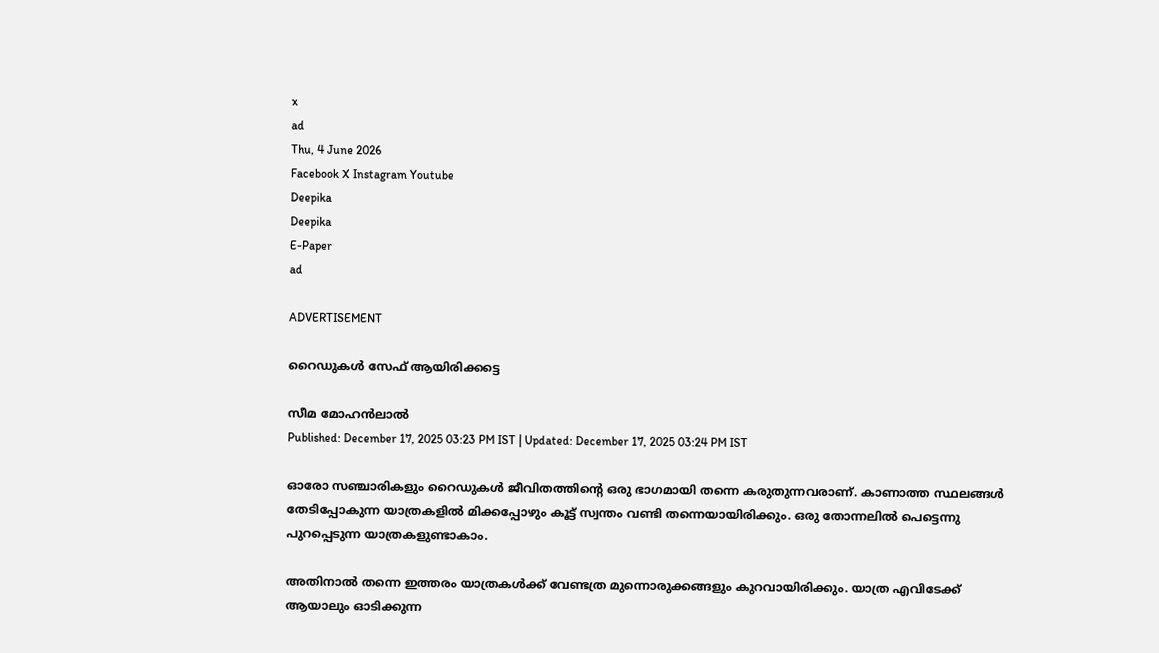x
ad
Thu, 4 June 2026
Facebook X Instagram Youtube
Deepika
Deepika
E-Paper
ad

ADVERTISEMENT

റൈഡുകള്‍ സേഫ് ആ‍യിരിക്കട്ടെ

സീമ മോഹന്‍ലാല്‍
Published: December 17, 2025 03:23 PM IST | Updated: December 17, 2025 03:24 PM IST

ഓരോ സഞ്ചാരികളും റൈഡുകള്‍ ജീവിതത്തിന്‍റെ ഒരു ഭാഗമായി തന്നെ കരുതുന്നവരാണ്. കാണാത്ത സ്ഥലങ്ങള്‍ തേടിപ്പോകുന്ന യാത്രകളില്‍ മിക്കപ്പോഴും കൂട്ട് സ്വന്തം വണ്ടി തന്നെയായിരിക്കും. ഒരു തോന്നലില്‍ പെട്ടെന്നു പുറപ്പെടുന്ന യാത്രകളുണ്ടാകാം.

അതിനാല്‍ തന്നെ ഇത്തരം യാത്രകള്‍ക്ക് വേണ്ടത്ര മുന്നൊരുക്കങ്ങളും കുറവായിരിക്കും. യാത്ര എവിടേക്ക് ആയാലും ഓടിക്കുന്ന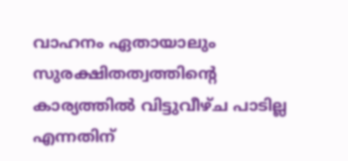വാഹനം ഏതായാലും സുരക്ഷിതത്വത്തിന്‍റെ കാര്യത്തില്‍ വിട്ടുവീഴ്ച പാടില്ല എന്നതിന്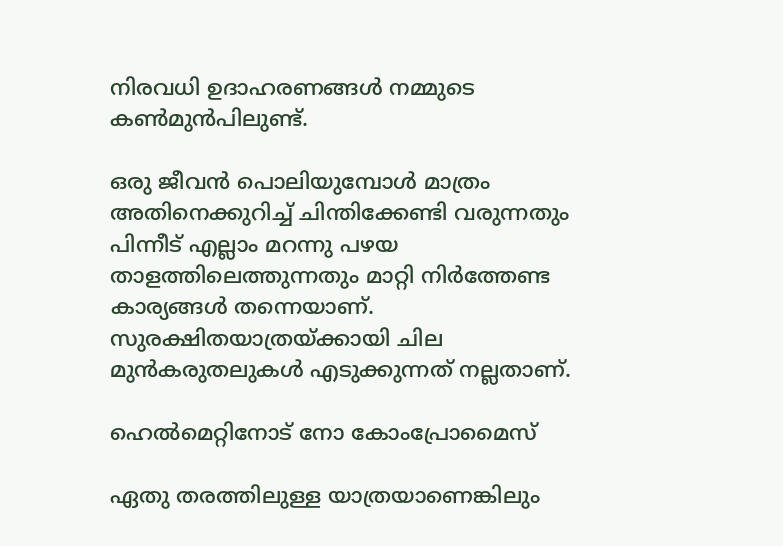നിരവധി ഉദാഹരണങ്ങള്‍ നമ്മുടെ കണ്‍മുന്‍പിലുണ്ട്.

ഒരു ജീവന്‍ പൊലിയുമ്പോള്‍ മാത്രം അതിനെക്കുറിച്ച് ചിന്തിക്കേണ്ടി വരുന്നതും പിന്നീട് എല്ലാം മറന്നു പഴയ താളത്തിലെത്തുന്നതും മാറ്റി നിര്‍ത്തേണ്ട കാര്യങ്ങള്‍ തന്നെയാണ്. സുരക്ഷിതയാത്രയ്ക്കായി ചില മുന്‍കരുതലുകള്‍ എടുക്കുന്നത് നല്ലതാണ്.

ഹെൽമെറ്റിനോട് നോ കോംപ്രോമൈസ്

ഏതു തരത്തിലുള്ള യാത്രയാണെങ്കിലും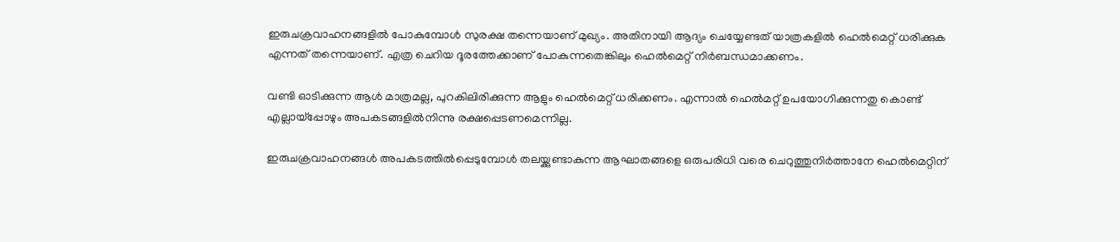ഇരുചക്രവാഹനങ്ങളില്‍ പോകുമ്പോള്‍ സുരക്ഷ തന്നെയാണ് മുഖ്യം. അതിനായി ആദ്യം ചെയ്യേണ്ടത് യാത്രകളില്‍ ഹെല്‍മെറ്റ് ധരിക്കുക എന്നത് തന്നെയാണ്. എത്ര ചെറിയ ദൂരത്തേക്കാണ് പോകുന്നതെങ്കിലും ഹെല്‍മെറ്റ് നിര്‍ബന്ധമാക്കണം.

വണ്ടി ഓടിക്കുന്ന ആള്‍ മാത്രമല്ല, പുറകിലിരിക്കുന്ന ആളും ഹെല്‍മെറ്റ് ധരിക്കണം. എന്നാല്‍ ഹെല്‍മറ്റ് ഉപയോഗിക്കുന്നതു കൊണ്ട് എല്ലായ്‌പ്പോഴും അപകടങ്ങളില്‍നിന്നു രക്ഷപ്പെടണമെന്നില്ല.

ഇരുചക്രവാഹനങ്ങള്‍ അപകടത്തില്‍പ്പെടുമ്പോള്‍ തലയ്ക്കുണ്ടാകുന്ന ആഘാതങ്ങളെ ഒരുപരിധി വരെ ചെറുത്തുനിര്‍ത്താനേ ഹെല്‍മെറ്റിന്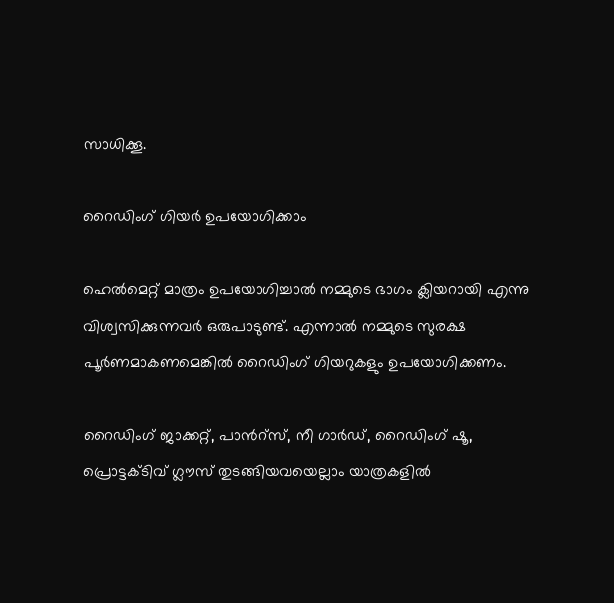സാധിക്കൂ.

റൈഡിംഗ് ഗിയര്‍ ഉപയോഗിക്കാം

ഹെല്‍മെറ്റ് മാത്രം ഉപയോഗിച്ചാല്‍ നമ്മുടെ ഭാഗം ക്ലിയറായി എന്നു വിശ്വസിക്കുന്നവര്‍ ഒരുപാടുണ്ട്. എന്നാല്‍ നമ്മുടെ സുരക്ഷ പൂര്‍ണമാകണമെങ്കില്‍ റൈഡിംഗ് ഗിയറുകളും ഉപയോഗിക്കണം.

റൈഡിംഗ് ജാക്കറ്റ്, പാന്‍റ്സ്, നീ ഗാര്‍ഡ്, റൈഡിംഗ് ഷൂ, പ്രൊട്ടക്ടിവ് ഗ്ലൗസ് തുടങ്ങിയവയെല്ലാം യാത്രകളില്‍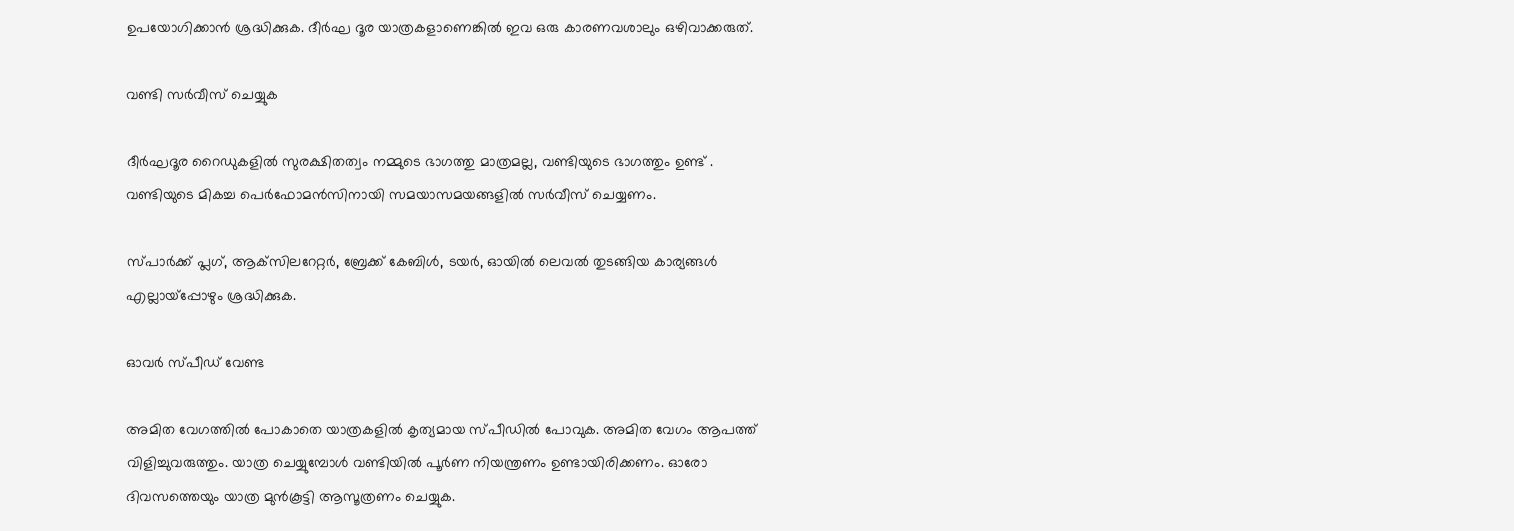ഉപയോഗിക്കാന്‍ ശ്രദ്ധിക്കുക. ദീര്‍ഘ ദൂര യാത്രകളാണെങ്കില്‍ ഇവ ഒരു കാരണവശാലും ഒഴിവാക്കരുത്.

വണ്ടി സര്‍വീസ് ചെയ്യുക

ദീര്‍ഘദൂര റൈഡുകളില്‍ സുരക്ഷിതത്വം നമ്മുടെ ഭാഗത്തു മാത്രമല്ല, വണ്ടിയുടെ ഭാഗത്തും ഉണ്ട് . വണ്ടിയുടെ മികച്ച പെര്‍ഫോമന്‍സിനായി സമയാസമയങ്ങളില്‍ സര്‍വീസ് ചെയ്യണം.

സ്പാര്‍ക്ക് പ്ലഗ്, ആക്‌സിലറേറ്റര്‍, ബ്രേക്ക് കേബിള്‍, ടയര്‍, ഓയില്‍ ലെവല്‍ തുടങ്ങിയ കാര്യങ്ങള്‍ എല്ലായ്‌പ്പോഴും ശ്രദ്ധിക്കുക.

ഓവര്‍ സ്പീഡ് വേണ്ട

അമിത വേഗത്തില്‍ പോകാതെ യാത്രകളില്‍ കൃത്യമായ സ്പീഡില്‍ പോവുക. അമിത വേഗം ആപത്ത് വിളിച്ചുവരുത്തും. യാത്ര ചെയ്യുമ്പോള്‍ വണ്ടിയില്‍ പൂര്‍ണ നിയന്ത്രണം ഉണ്ടായിരിക്കണം. ഓരോ ദിവസത്തെയും യാത്ര മുന്‍കൂട്ടി ആസൂത്രണം ചെയ്യുക.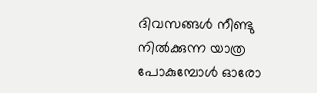ദിവസങ്ങള്‍ നീണ്ടു നില്‍ക്കുന്ന യാത്ര പോകുമ്പോള്‍ ഓരോ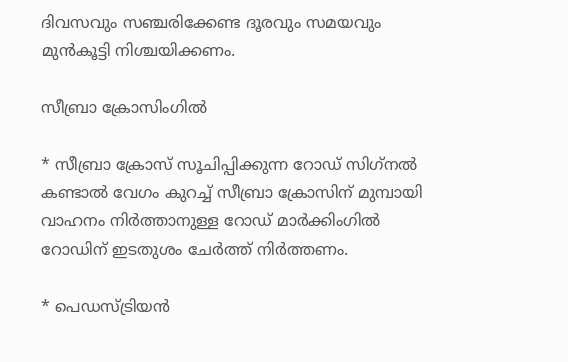ദിവസവും സഞ്ചരിക്കേണ്ട ദൂരവും സമയവും മുന്‍കൂട്ടി നിശ്ചയിക്കണം.

സീബ്രാ ക്രോസിംഗില്‍

* സീബ്രാ ക്രോസ് സൂചിപ്പിക്കുന്ന റോഡ് സിഗ്‌നല്‍ കണ്ടാല്‍ വേഗം കുറച്ച് സീബ്രാ ക്രോസിന് മുമ്പായി വാഹനം നിര്‍ത്താനുള്ള റോഡ് മാര്‍ക്കിംഗില്‍ റോഡിന് ഇടതുശം ചേര്‍ത്ത് നിര്‍ത്തണം.

* പെഡസ്ട്രിയന്‍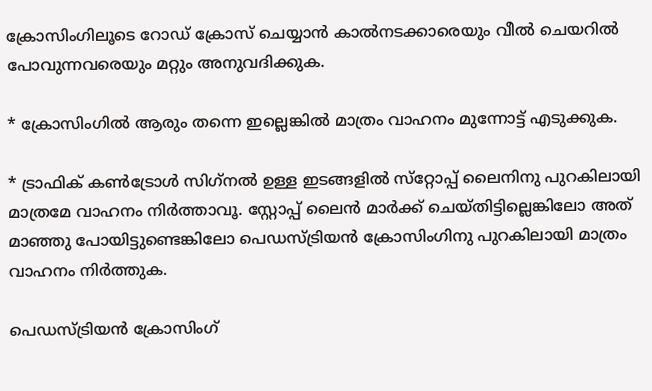ക്രോസിംഗിലൂടെ റോഡ് ക്രോസ് ചെയ്യാന്‍ കാല്‍നടക്കാരെയും വീല്‍ ചെയറില്‍ പോവുന്നവരെയും മറ്റും അനുവദിക്കുക.

* ക്രോസിംഗില്‍ ആരും തന്നെ ഇല്ലെങ്കില്‍ മാത്രം വാഹനം മുന്നോട്ട് എടുക്കുക.

* ട്രാഫിക് കണ്‍ട്രോള്‍ സിഗ്‌നല്‍ ഉള്ള ഇടങ്ങളില്‍ സ്‌റ്റോപ്പ് ലൈനിനു പുറകിലായി മാത്രമേ വാഹനം നിര്‍ത്താവൂ. സ്റ്റോപ്പ് ലൈന്‍ മാര്‍ക്ക് ചെയ്തിട്ടില്ലെങ്കിലോ അത് മാഞ്ഞു പോയിട്ടുണ്ടെങ്കിലോ പെഡസ്ട്രിയന്‍ ക്രോസിംഗിനു പുറകിലായി മാത്രം വാഹനം നിര്‍ത്തുക.

പെഡസ്ട്രിയന്‍ ക്രോസിംഗ്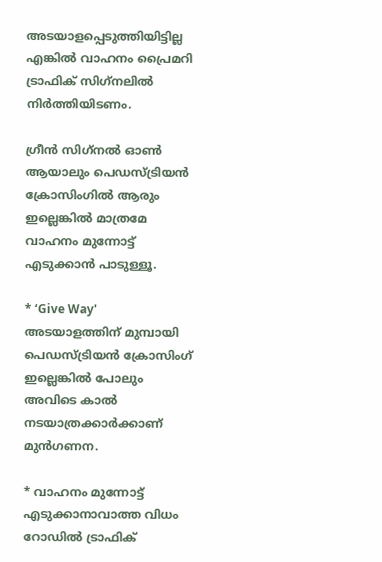അടയാളപ്പെടുത്തിയിട്ടില്ല എങ്കില്‍ വാഹനം പ്രൈമറി ട്രാഫിക് സിഗ്‌നലില്‍ നിര്‍ത്തിയിടണം.

ഗ്രീന്‍ സിഗ്‌നല്‍ ഓണ്‍ ആയാലും പെഡസ്ട്രിയന്‍ ക്രോസിംഗില്‍ ആരും ഇല്ലെങ്കില്‍ മാത്രമേ വാഹനം മുന്നോട്ട് എടുക്കാന്‍ പാടുള്ളൂ.

* ‘Give Way' അടയാളത്തിന് മുമ്പായി പെഡസ്ട്രിയന്‍ ക്രോസിംഗ് ഇല്ലെങ്കില്‍ പോലും അവിടെ കാല്‍ നടയാത്രക്കാര്‍ക്കാണ് മുന്‍ഗണന.

* വാഹനം മുന്നോട്ട് എടുക്കാനാവാത്ത വിധം റോഡില്‍ ട്രാഫിക്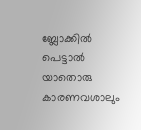ബ്ലോക്കില്‍ പെട്ടാല്‍ യാതൊരു കാരണവശാലും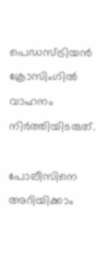പെഡസ്ട്രിയന്‍ ക്രോസിംഗില്‍ വാഹനം നിര്‍ത്തിയിടരുത്.

പോലീസിനെ അറിയിക്കാം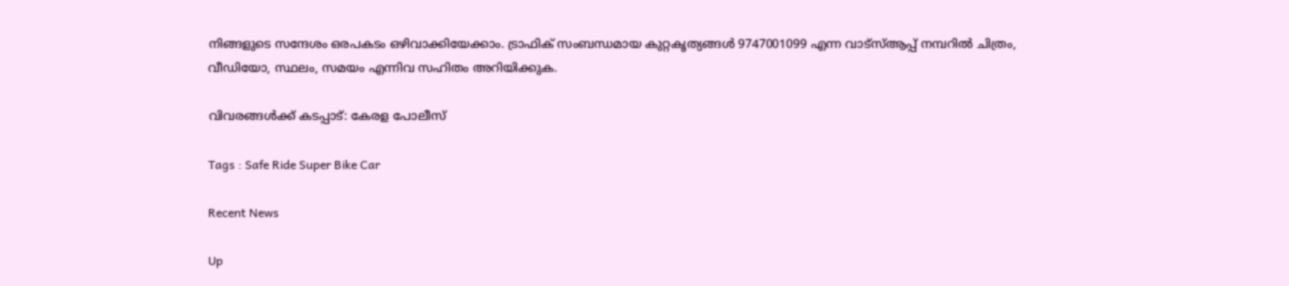നിങ്ങളുടെ സന്ദേശം ഒരപകടം ഒഴിവാക്കിയേക്കാം. ട്രാഫിക് സംബന്ധമായ കുറ്റകൃത്യങ്ങള്‍ 9747001099 എന്ന വാട്‌സ്ആപ്പ് നമ്പറില്‍ ചിത്രം, വീഡിയോ, സ്ഥലം, സമയം എന്നിവ സഹിതം അറിയിക്കുക.

വിവരങ്ങള്‍ക്ക് കടപ്പാട്: കേരള പോലീസ്

Tags : Safe Ride Super Bike Car

Recent News

Up